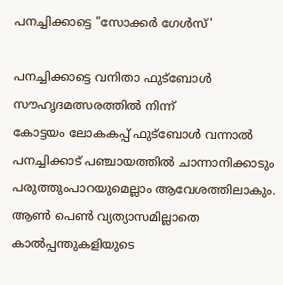പനച്ചിക്കാട്ടെ "സോക്കർ ഗേൾസ്'

പനച്ചിക്കാട്ടെ വനിതാ ഫുട്ബോൾ സൗഹൃദമത്സരത്തിൽ നിന്ന്
കോട്ടയം ലോകകപ്പ് ഫുട്ബോൾ വന്നാൽ പനച്ചിക്കാട് പഞ്ചായത്തിൽ ചാന്നാനിക്കാടും പരുത്തുംപാറയുമെല്ലാം ആവേശത്തിലാകും. ആൺ പെൺ വ്യത്യാസമില്ലാതെ കാൽപ്പന്തുകളിയുടെ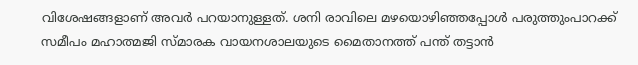വിശേഷങ്ങളാണ് അവർ പറയാനുള്ളത്. ശനി രാവിലെ മഴയൊഴിഞ്ഞപ്പോൾ പരുത്തുംപാറക്ക് സമീപം മഹാത്മജി സ്മാരക വായനശാലയുടെ മൈതാനത്ത് പന്ത് തട്ടാൻ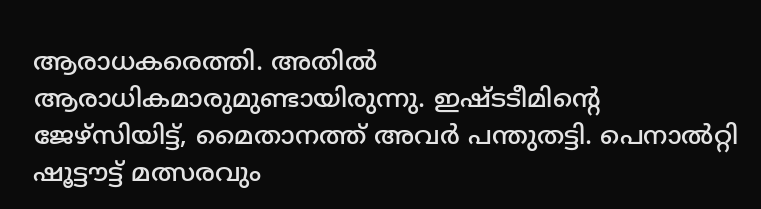ആരാധകരെത്തി. അതിൽ ആരാധികമാരുമുണ്ടായിരുന്നു. ഇഷ്ടടീമിന്റെ ജേഴ്സിയിട്ട്, മൈതാനത്ത് അവർ പന്തുതട്ടി. പെനാൽറ്റി ഷൂട്ടൗട്ട് മത്സരവും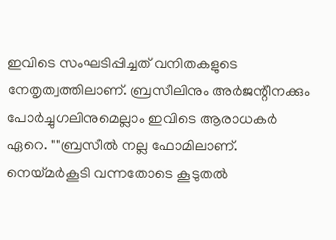ഇവിടെ സംഘടിപ്പിച്ചത് വനിതകളുടെ നേതൃത്വത്തിലാണ്. ബ്രസീലിനും അർജന്റീനക്കും പോർച്ചുഗലിനുമെല്ലാം ഇവിടെ ആരാധകർ ഏറെ. ""ബ്രസീൽ നല്ല ഫോമിലാണ്. നെയ്മർകൂടി വന്നതോടെ കൂടുതൽ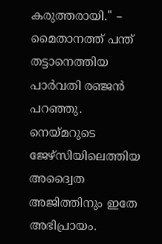കരുത്തരായി.'' – മൈതാനത്ത് പന്ത് തട്ടാനെത്തിയ പാർവതി രഞ്ജൻ പറഞ്ഞു. നെയ്മറുടെ ജേഴ്സിയിലെത്തിയ അദ്വൈത അജിത്തിനും ഇതേ അഭിപ്രായം.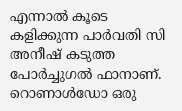എന്നാൽ കൂടെ കളിക്കുന്ന പാർവതി സി അനീഷ് കടുത്ത പോർച്ചുഗൽ ഫാനാണ്. റൊണാൾഡോ ഒരു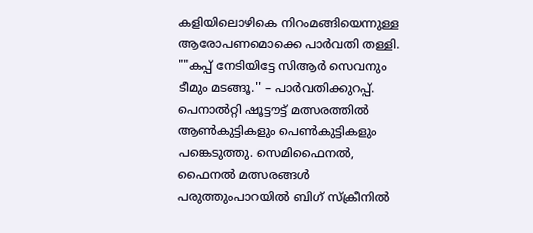കളിയിലൊഴികെ നിറംമങ്ങിയെന്നുള്ള ആരോപണമൊക്കെ പാർവതി തള്ളി. ""കപ്പ് നേടിയിട്ടേ സിആർ സെവനും ടീമും മടങ്ങൂ.'' – പാർവതിക്കുറപ്പ്. പെനാൽറ്റി ഷൂട്ടൗട്ട് മത്സരത്തിൽ ആൺകുട്ടികളും പെൺകുട്ടികളും പങ്കെടുത്തു. സെമിഫൈനൽ, ഫൈനൽ മത്സരങ്ങൾ പരുത്തുംപാറയിൽ ബിഗ് സ്ക്രീനിൽ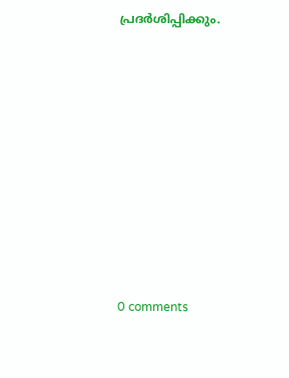പ്രദർശിപ്പിക്കും.











0 comments